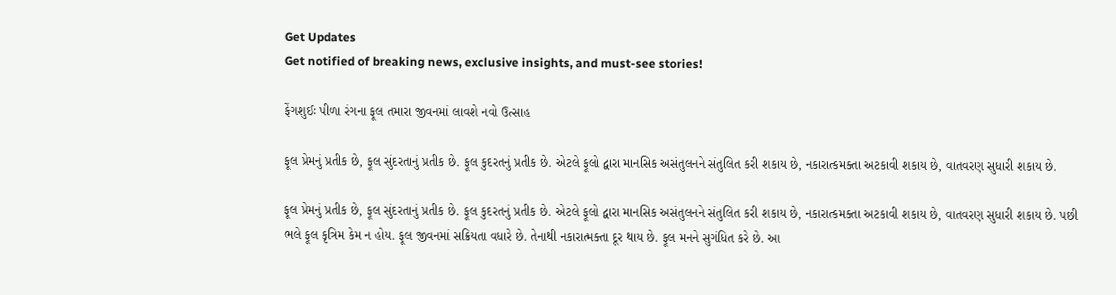Get Updates
Get notified of breaking news, exclusive insights, and must-see stories!

ફેંગશુઈઃ પીળા રંગના ફૂલ તમારા જીવનમાં લાવશે નવો ઉત્સાહ

ફૂલ પ્રેમનું પ્રતીક છે, ફૂલ સુંદરતાનું પ્રતીક છે. ફૂલ કુદરતનું પ્રતીક છે. એટલે ફૂલો દ્વારા માનસિક અસંતુલનને સંતુલિત કરી શકાય છે, નકારાત્કમક્તા અટકાવી શકાય છે, વાતવરણ સુધારી શકાય છે.

ફૂલ પ્રેમનું પ્રતીક છે, ફૂલ સુંદરતાનું પ્રતીક છે. ફૂલ કુદરતનું પ્રતીક છે. એટલે ફૂલો દ્વારા માનસિક અસંતુલનને સંતુલિત કરી શકાય છે, નકારાત્કમક્તા અટકાવી શકાય છે, વાતવરણ સુધારી શકાય છે. પછી ભલે ફૂલ કૃત્રિમ કેમ ન હોય. ફૂલ જીવનમાં સક્રિયતા વધારે છે. તેનાથી નકારાત્મક્તા દૂર થાય છે. ફૂલ મનને સુગંધિત કરે છે. આ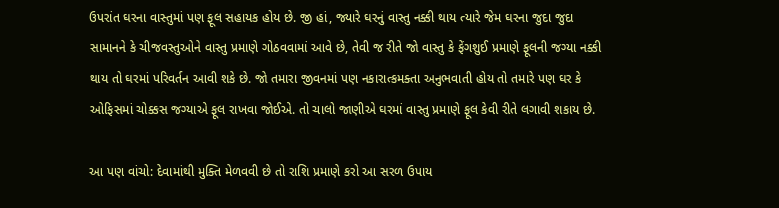ઉપરાંત ઘરના વાસ્તુમાં પણ ફૂલ સહાયક હોય છે. જી હાં, જ્યારે ઘરનું વાસ્તુ નક્કી થાય ત્યારે જેમ ઘરના જુદા જુદા સામાનને કે ચીજવસ્તુઓને વાસ્તુ પ્રમાણે ગોઠવવામાં આવે છે, તેવી જ રીતે જો વાસ્તુ કે ફેંગશુઈ પ્રમાણે ફૂલની જગ્યા નક્કી થાય તો ઘરમાં પરિવર્તન આવી શકે છે. જો તમારા જીવનમાં પણ નકારાત્કમક્તા અનુભવાતી હોય તો તમારે પણ ઘર કે ઓફિસમાં ચોક્કસ જગ્યાએ ફૂલ રાખવા જોઈએ. તો ચાલો જાણીએ ઘરમાં વાસ્તુ પ્રમાણે ફૂલ કેવી રીતે લગાવી શકાય છે.

આ પણ વાંચો: દેવામાંથી મુક્તિ મેળવવી છે તો રાશિ પ્રમાણે કરો આ સરળ ઉપાય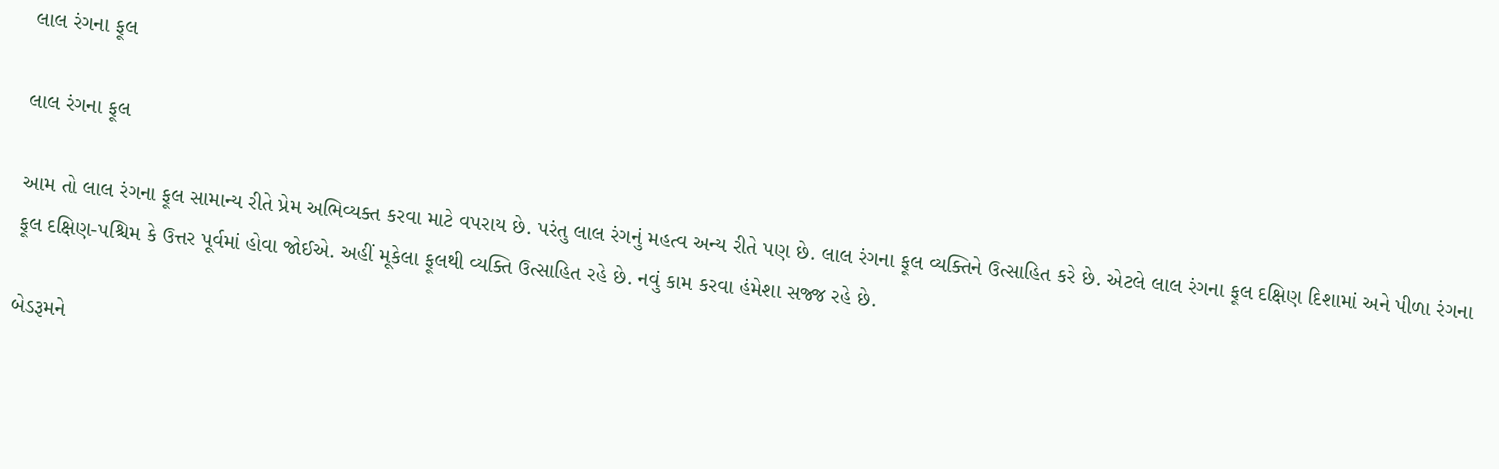લાલ રંગના ફૂલ

લાલ રંગના ફૂલ

આમ તો લાલ રંગના ફૂલ સામાન્ય રીતે પ્રેમ અભિવ્યક્ત કરવા માટે વપરાય છે. પરંતુ લાલ રંગનું મહત્વ અન્ય રીતે પણ છે. લાલ રંગના ફૂલ વ્યક્તિને ઉત્સાહિત કરે છે. એટલે લાલ રંગના ફૂલ દક્ષિણ દિશામાં અને પીળા રંગના ફૂલ દક્ષિણ-પશ્ચિમ કે ઉત્તર પૂર્વમાં હોવા જોઈએ. અહીં મૂકેલા ફૂલથી વ્યક્તિ ઉત્સાહિત રહે છે. નવું કામ કરવા હંમેશા સજ્જ રહે છે.

બેડરૂમને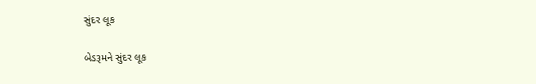સુંદર લૂક

બેડરૂમને સુંદર લૂક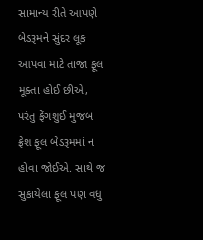સામાન્ય રીતે આપણે બેડરૂમને સુંદર લૂક આપવા માટે તાજા ફૂલ મૂક્તા હોઈ છીએ, પરંતુ ફેંગશુઈ મુજબ ફ્રેશ ફૂલ બેડરૂમમાં ન હોવા જોઈએ. સાથે જ સુકાયેલા ફૂલ પણ વધુ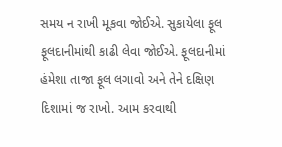સમય ન રાખી મૂકવા જોઈએ. સુકાયેલા ફૂલ ફૂલદાનીમાંથી કાઢી લેવા જોઈએ. ફૂલદાનીમાં હંમેશા તાજા ફૂલ લગાવો અને તેને દક્ષિણ દિશામાં જ રાખો. આમ કરવાથી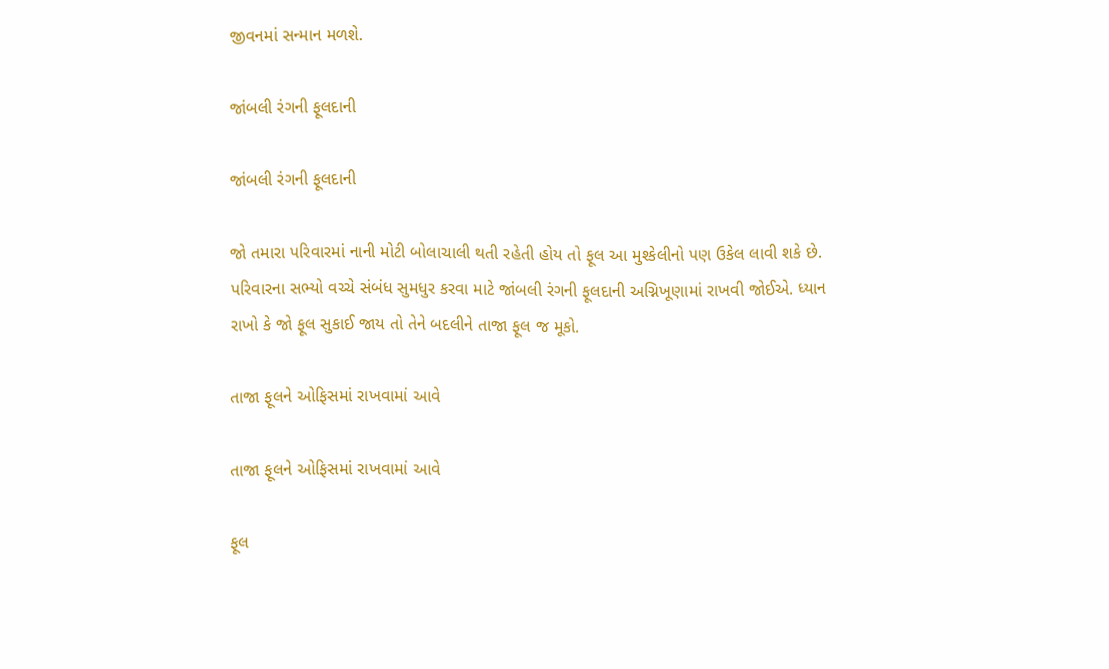જીવનમાં સન્માન મળશે.

જાંબલી રંગની ફૂલદાની

જાંબલી રંગની ફૂલદાની

જો તમારા પરિવારમાં નાની મોટી બોલાચાલી થતી રહેતી હોય તો ફૂલ આ મુશ્કેલીનો પણ ઉકેલ લાવી શકે છે. પરિવારના સભ્યો વચ્ચે સંબંધ સુમધુર કરવા માટે જાંબલી રંગની ફૂલદાની અગ્નિખૂણામાં રાખવી જોઈએ. ધ્યાન રાખો કે જો ફૂલ સુકાઈ જાય તો તેને બદલીને તાજા ફૂલ જ મૂકો.

તાજા ફૂલને ઓફિસમાં રાખવામાં આવે

તાજા ફૂલને ઓફિસમાં રાખવામાં આવે

ફૂલ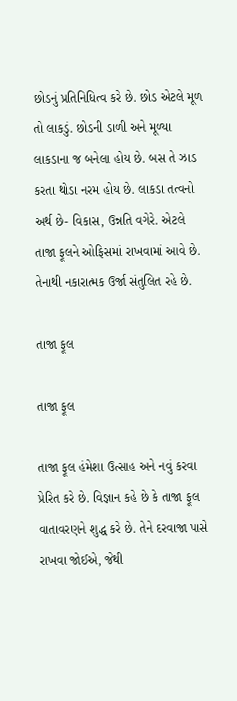છોડનું પ્રતિનિધિત્વ કરે છે. છોડ એટલે મૂળ તો લાકડું. છોડની ડાળી અને મૂળ્યા લાકડાના જ બનેલા હોય છે. બસ તે ઝાડ કરતા થોડા નરમ હોય છે. લાકડા તત્વનો અર્થ છે- વિકાસ, ઉન્નતિ વગેરે. એટલે તાજા ફૂલને ઓફિસમાં રાખવામાં આવે છે. તેનાથી નકારાત્મક ઉર્જા સંતુલિત રહે છે.

તાજા ફૂલ

તાજા ફૂલ

તાજા ફૂલ હંમેશા ઉત્સાહ અને નવું કરવા પ્રેરિત કરે છે. વિજ્ઞાન કહે છે કે તાજા ફૂલ વાતાવરણને શુદ્ધ કરે છે. તેને દરવાજા પાસે રાખવા જોઈએ, જેથી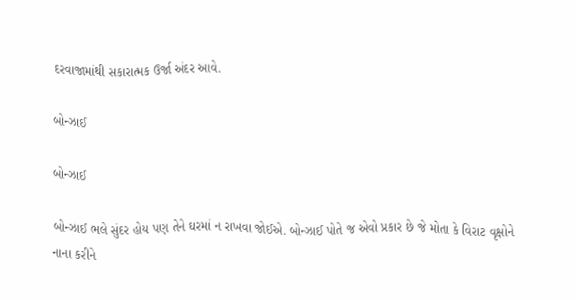દરવાજામાંથી સકારાત્મક ઉર્જા અંદર આવે.

બોન્ઝાઈ

બોન્ઝાઈ

બોન્ઝાઈ ભલે સુંદર હોય પણ તેને ઘરમાં ન રાખવા જોઈએ. બોન્ઝાઈ પોતે જ એવો પ્રકાર છે જે મોતા કે વિરાટ વૃક્ષોને નાના કરીને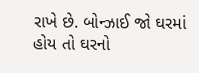રાખે છે. બોન્ઝાઈ જો ઘરમાં હોય તો ઘરનો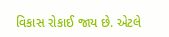વિકાસ રોકાઈ જાય છે. એટલે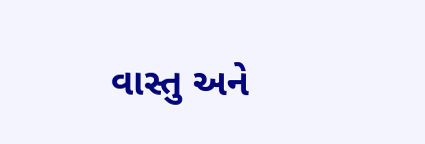વાસ્તુ અને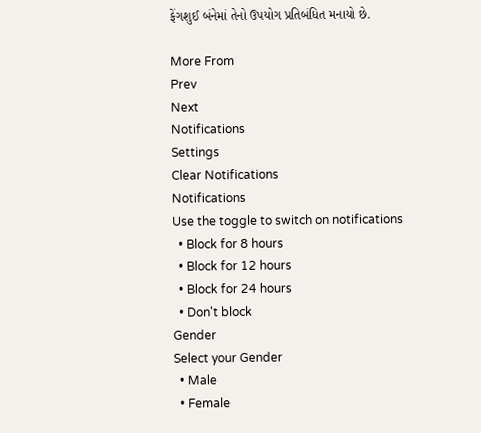ફેંગશુઈ બંનેમાં તેનો ઉપયોગ પ્રતિબંધિત મનાયો છે.

More From
Prev
Next
Notifications
Settings
Clear Notifications
Notifications
Use the toggle to switch on notifications
  • Block for 8 hours
  • Block for 12 hours
  • Block for 24 hours
  • Don't block
Gender
Select your Gender
  • Male
  • Female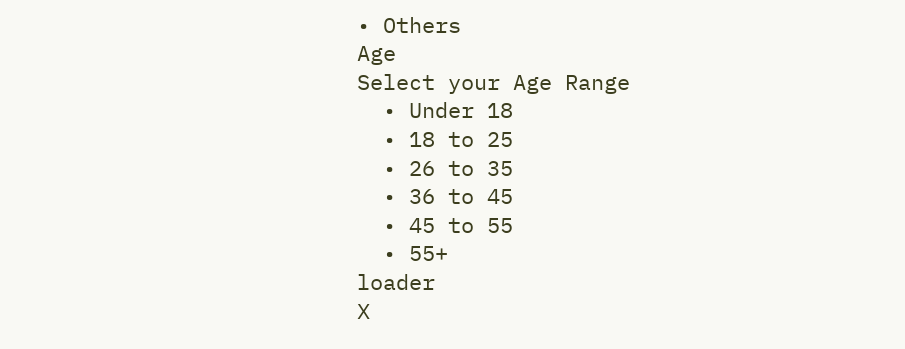• Others
Age
Select your Age Range
  • Under 18
  • 18 to 25
  • 26 to 35
  • 36 to 45
  • 45 to 55
  • 55+
loader
X